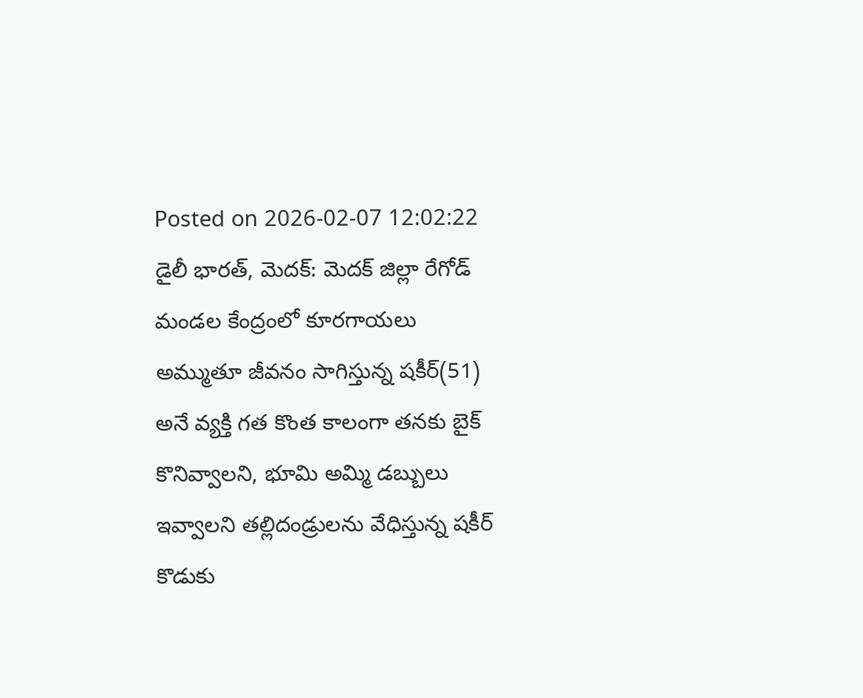Posted on 2026-02-07 12:02:22
డైలీ భారత్, మెదక్: మెదక్ జిల్లా రేగోడ్ మండల కేంద్రంలో కూరగాయలు అమ్ముతూ జీవనం సాగిస్తున్న షకీర్(51) అనే వ్యక్తి గత కొంత కాలంగా తనకు బైక్ కొనివ్వాలని, భూమి అమ్మి డబ్బులు ఇవ్వాలని తల్లిదండ్రులను వేధిస్తున్న షకీర్ కొడుకు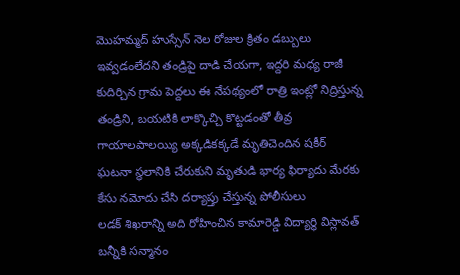మొహమ్మద్ హుస్సేన్ నెల రోజుల క్రితం డబ్బులు ఇవ్వడంలేదని తండ్రిపై దాడి చేయగా, ఇద్దరి మధ్య రాజీ కుదిర్చిన గ్రామ పెద్దలు ఈ నేపథ్యంలో రాత్రి ఇంట్లో నిద్రిస్తున్న తండ్రిని, బయటికి లాక్కొచ్చి కొట్టడంతో తీవ్ర గాయాలపాలయ్యి అక్కడికక్కడే మృతిచెందిన షకీర్ ఘటనా స్థలానికి చేరుకుని మృతుడి భార్య ఫిర్యాదు మేరకు కేసు నమోదు చేసి దర్యాప్తు చేస్తున్న పోలీసులు
లడక్ శిఖరాన్ని అది రోహించిన కామారెడ్డి విద్యార్థి విస్లావత్ బన్నీకి సన్మానం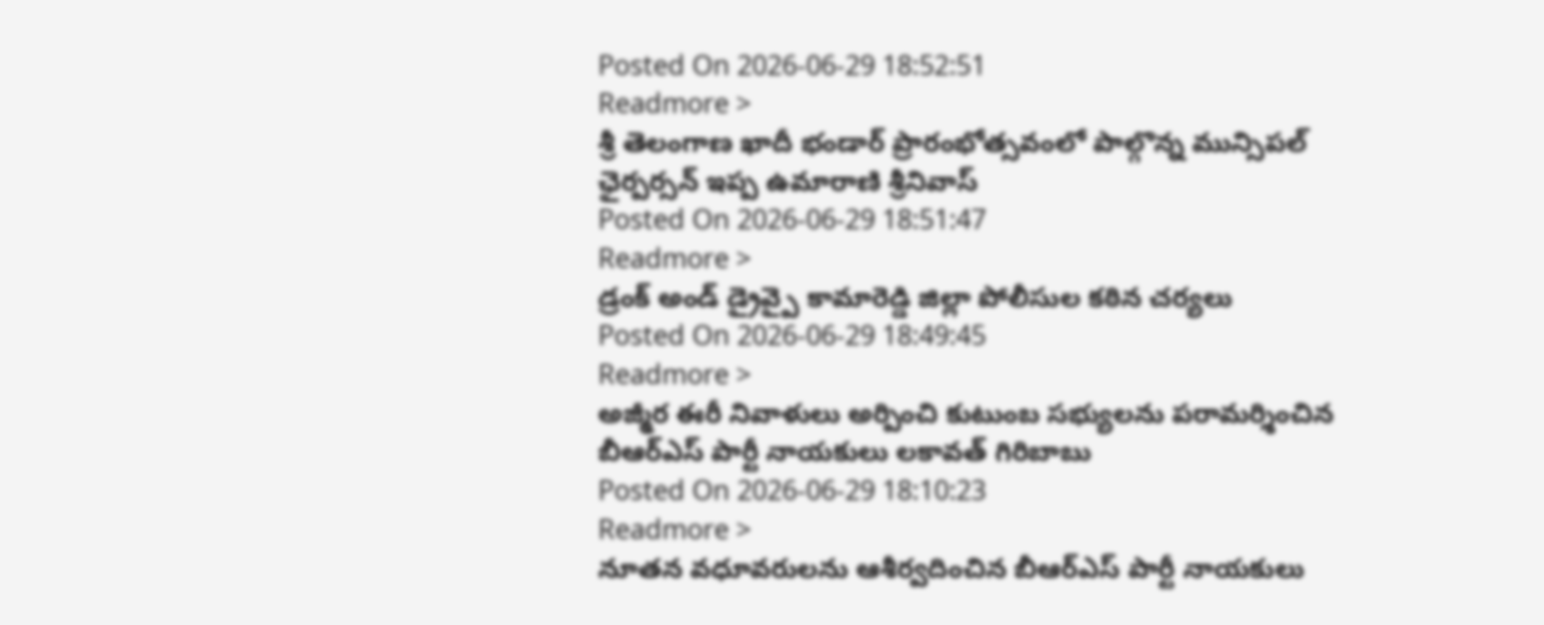Posted On 2026-06-29 18:52:51
Readmore >
శ్రీ తెలంగాణ ఖాదీ భండార్ ప్రారంభోత్సవంలో పాల్గొన్న మున్సిపల్ ఛైర్పర్సన్ ఇప్ప ఉమారాణి శ్రీనివాస్
Posted On 2026-06-29 18:51:47
Readmore >
డ్రంక్ అండ్ డ్రైవ్పై కామారెడ్డి జిల్లా పోలీసుల కఠిన చర్యలు
Posted On 2026-06-29 18:49:45
Readmore >
అజ్మీర ఈరీ నివాళులు అర్పించి కుటుంబ సభ్యులను పరామర్శించిన బీఆర్ఎస్ పార్టీ నాయకులు లకావత్ గిరిబాబు
Posted On 2026-06-29 18:10:23
Readmore >
నూతన వధూవరులను ఆశీర్వదించిన బీఆర్ఎస్ పార్టీ నాయకులు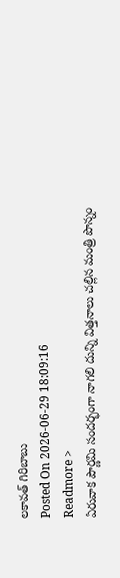లకావత్ గిరిబాబు
Posted On 2026-06-29 18:09:16
Readmore >
ఏరువాక పౌర్ణమి సందర్భంగా నాగలి దున్ని విత్తనాలు చల్లిన మంత్రి పొన్నం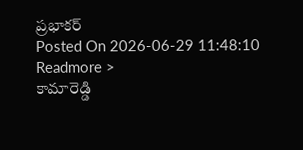ప్రభాకర్
Posted On 2026-06-29 11:48:10
Readmore >
కామారెడ్డి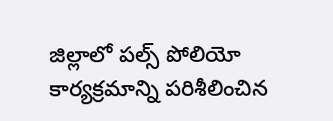జిల్లాలో పల్స్ పోలియో కార్యక్రమాన్ని పరిశీలించిన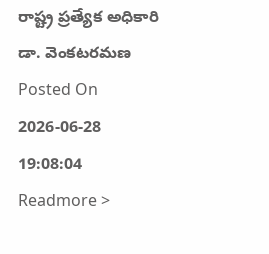రాష్ట్ర ప్రత్యేక అధికారి డా. వెంకటరమణ
Posted On 2026-06-28 19:08:04
Readmore >